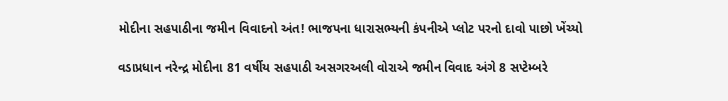મોદીના સહપાઠીના જમીન વિવાદનો અંત! ભાજપના ધારાસભ્યની કંપનીએ પ્લોટ પરનો દાવો પાછો ખેંચ્યો

વડાપ્રધાન નરેન્દ્ર મોદીના 81 વર્ષીય સહપાઠી અસગરઅલી વોરાએ જમીન વિવાદ અંગે 8 સપ્ટેમ્બરે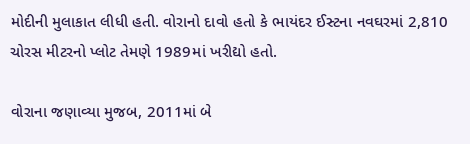મોદીની મુલાકાત લીધી હતી. વોરાનો દાવો હતો કે ભાયંદર ઈસ્ટના નવઘરમાં 2,810 ચોરસ મીટરનો પ્લોટ તેમણે 1989માં ખરીદ્યો હતો.

વોરાના જણાવ્યા મુજબ, 2011માં બે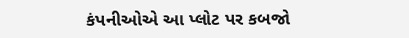કંપનીઓએ આ પ્લોટ પર કબજો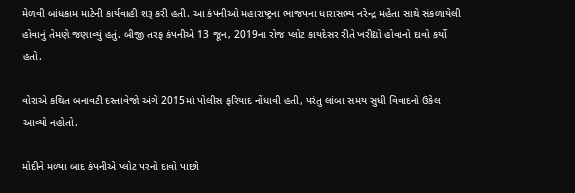મેળવી બાંધકામ માટેની કાર્યવાહી શરૂ કરી હતી. આ કંપનીઓ મહારાષ્ટ્રના ભાજપના ધારાસભ્ય નરેન્દ્ર મહેતા સાથે સંકળાયેલી હોવાનું તેમણે જણાવ્યું હતું. બીજી તરફ કંપનીએ 13 જૂન, 2019ના રોજ પ્લોટ કાયદેસર રીતે ખરીદ્યો હોવાનો દાવો કર્યો હતો.

વોરાએ કથિત બનાવટી દસ્તાવેજો અંગે 2015માં પોલીસ ફરિયાદ નોંધાવી હતી, પરંતુ લાંબા સમય સુધી વિવાદનો ઉકેલ આવ્યો નહોતો.

મોદીને મળ્યા બાદ કંપનીએ પ્લોટ પરનો દાવો પાછો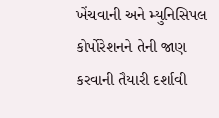ખેંચવાની અને મ્યુનિસિપલ કોર્પોરેશનને તેની જાણ કરવાની તૈયારી દર્શાવી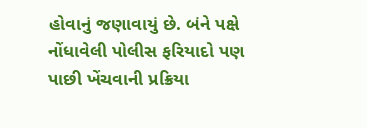હોવાનું જણાવાયું છે. બંને પક્ષે નોંધાવેલી પોલીસ ફરિયાદો પણ પાછી ખેંચવાની પ્રક્રિયા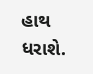હાથ ધરાશે.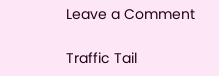Leave a Comment

Traffic Tail